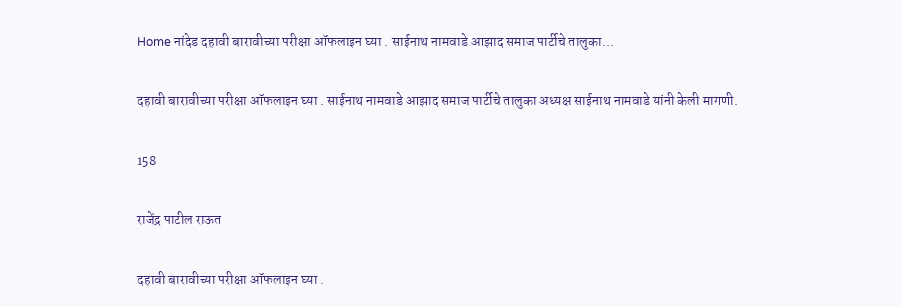Home नांदेड दहावी बारावीच्या परीक्षा ऑफलाइन घ्या . साईनाथ नामवाडे आझाद समाज पार्टीचे तालुका...

दहावी बारावीच्या परीक्षा ऑफलाइन घ्या . साईनाथ नामवाडे आझाद समाज पार्टीचे तालुका अध्यक्ष साईनाथ नामवाडे यांनी केली मागणी.

158

राजेंद्र पाटील राऊत

दहावी बारावीच्या परीक्षा ऑफलाइन घ्या .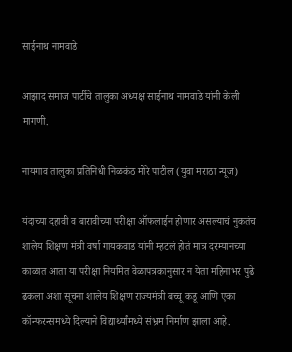साईनाथ नामवाडे

आझाद समाज पार्टीचे तालुका अध्यक्ष साईनाथ नामवाडे यांनी केली मागणी.

नायगाव तालुका प्रतिनिधी निळकंठ मोरे पाटील (युवा मराठा न्यूज)

यंदाच्या दहावी व बारावीच्या परीक्षा ऑफलाईन होणार असल्याचं नुकतंच शालेय शिक्षण मंत्री वर्षा गायकवाड यांनी म्हटलं होतं मात्र दरम्यानच्या काळात आता या परीक्षा नियमित वेळापत्रकानुसार न येता महिनाभर पुढे ढकला अशा सूचना शालेय शिक्षण राज्यमंत्री बच्चू कडू आणि एका कॉन्फरन्समध्ये दिल्याने विद्यार्थ्यांमध्ये संभ्रम निर्माण झाला आहे.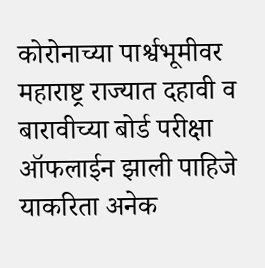कोरोनाच्या पार्श्वभूमीवर महाराष्ट्र राज्यात दहावी व बारावीच्या बोर्ड परीक्षा ऑफलाईन झाली पाहिजे याकरिता अनेक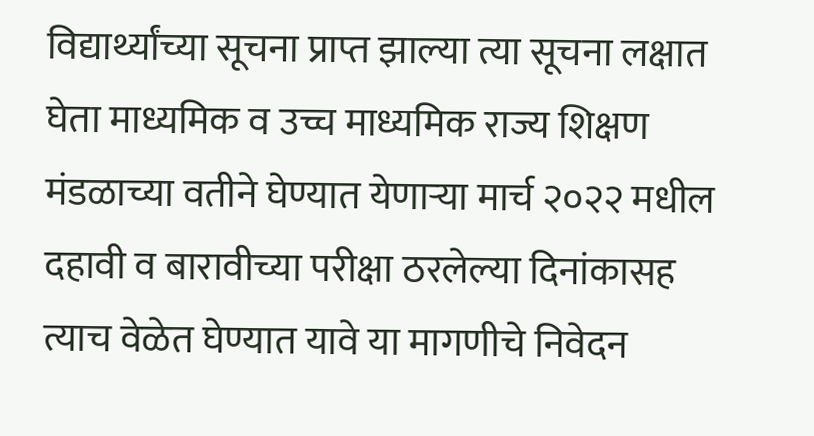विद्यार्थ्यांच्या सूचना प्राप्त झाल्या त्या सूचना लक्षात घेता माध्यमिक व उच्च माध्यमिक राज्य शिक्षण मंडळाच्या वतीने घेण्यात येणाऱ्या मार्च २०२२ मधील दहावी व बारावीच्या परीक्षा ठरलेल्या दिनांकासह त्याच वेळेत घेण्यात यावे या मागणीचे निवेदन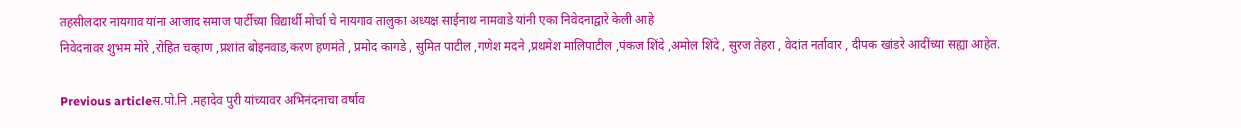तहसीलदार नायगाव यांना आजाद समाज पार्टीच्या विद्यार्थी मोर्चा चे नायगाव तालुका अध्यक्ष साईनाथ नामवाडे यांनी एका निवेदनाद्वारे केली आहे
निवेदनावर शुभम मोरे ,रोहित चव्हाण ,प्रशांत बोइनवाड,करण हणमंते , प्रमोद कागडे , सुमित पाटील ,गणेश मदने ,प्रथमेश मालिपाटील ,पंकज शिंदे ,अमोल शिंदे , सुरज तेहरा , वेदांत नर्तावार , दीपक खांडरे आदींच्या सह्या आहेत.

Previous articleस.पो.नि .महादेव पुरी यांच्यावर अभिनंदनाचा वर्षाव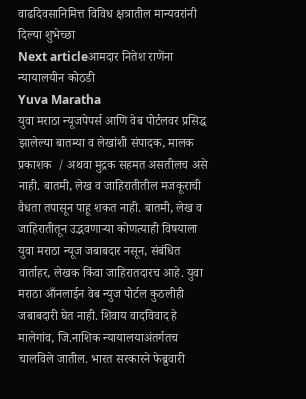वाढदिवसानिमित्त विविध क्षत्रातील मान्यवरांनी दिल्या शुभेच्छा
Next articleआमदार नितेश राणेंना न्यायालयीन कोठडी
Yuva Maratha
युवा मराठा न्यूजपेपर्स आणि वेब पोर्टलवर प्रसिद्ध झालेल्या बातम्या व लेखांशी संपादक, मालक प्रकाशक  / अथवा मुद्रक सहमत असतीलच असे नाही. बातमी, लेख व जाहिरातीतील मजकूराची वैधता तपासून पाहू शकत नाही. बातमी, लेख व जाहिरातीतून उद्भवणाऱ्या कोणत्याही विषयाला युवा मराठा न्यूज जबाबदार नसून, संबंधित वार्ताहर, लेखक किंवा जाहिरातदारच आहे. युवा मराठा आँनलाईन वेब न्युज पोर्टल कुठलीही जबाबदारी घेत नाही. शिवाय वादविवाद हे मालेगांव, जि.नाशिक न्यायालयाअंतर्गतच चालविले जातील. भारत सरकारने फेब्रुवारी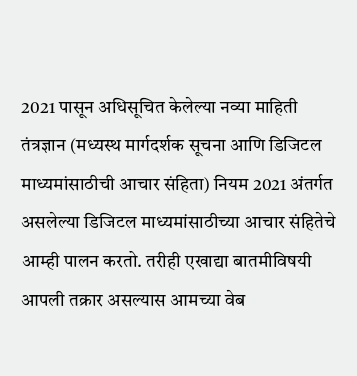2021 पासून अधिसूचित केलेल्या नव्या माहिती तंत्रज्ञान (मध्यस्थ मार्गदर्शक सूचना आणि डिजिटल माध्यमांसाठीची आचार संहिता) नियम 2021 अंतर्गत असलेल्या डिजिटल माध्यमांसाठीच्या आचार संहितेचे आम्ही पालन करतो. तरीही एखाद्या बातमीविषयी आपली तक्रार असल्यास आमच्या वेब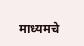माध्यमचे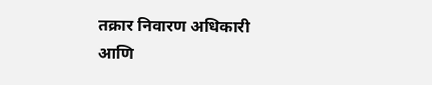तक्रार निवारण अधिकारी आणि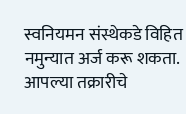स्वनियमन संस्थेकडे विहित नमुन्यात अर्ज करू शकता. आपल्या तक्रारीचे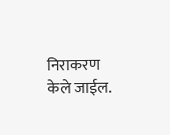निराकरण केले जाईल.